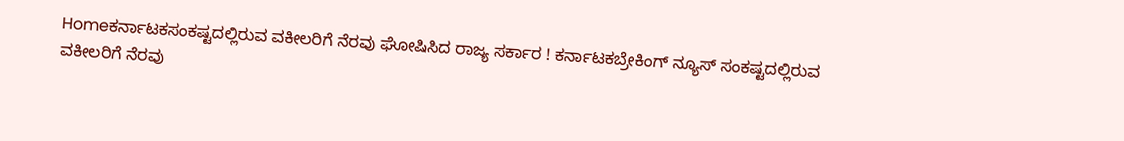Homeಕರ್ನಾಟಕಸಂಕಷ್ಟದಲ್ಲಿರುವ ವಕೀಲರಿಗೆ ನೆರವು ಘೋಷಿಸಿದ ರಾಜ್ಯ ಸರ್ಕಾರ ! ಕರ್ನಾಟಕಬ್ರೇಕಿಂಗ್ ನ್ಯೂಸ್ ಸಂಕಷ್ಟದಲ್ಲಿರುವ ವಕೀಲರಿಗೆ ನೆರವು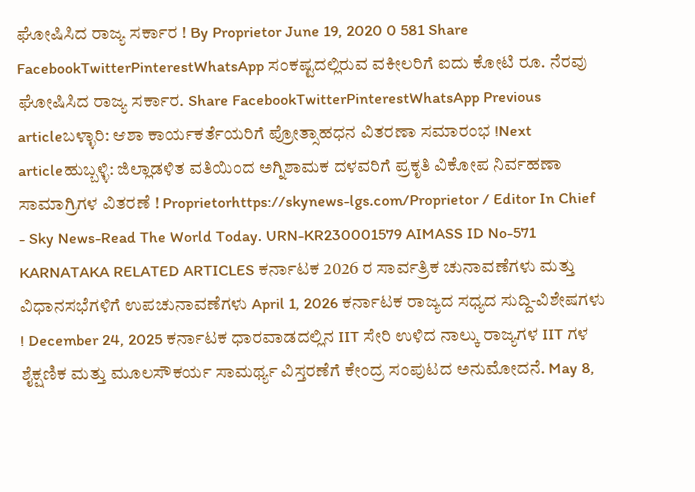ಘೋಷಿಸಿದ ರಾಜ್ಯ ಸರ್ಕಾರ ! By Proprietor June 19, 2020 0 581 Share FacebookTwitterPinterestWhatsApp ಸಂಕಷ್ಟದಲ್ಲಿರುವ ವಕೀಲರಿಗೆ ಐದು ಕೋಟಿ ರೂ. ನೆರವು ಘೋಷಿಸಿದ ರಾಜ್ಯ ಸರ್ಕಾರ. Share FacebookTwitterPinterestWhatsApp Previous articleಬಳ್ಳಾರಿ: ಆಶಾ ಕಾರ್ಯಕರ್ತೆಯರಿಗೆ ಪ್ರೋತ್ಸಾಹಧನ ವಿತರಣಾ ಸಮಾರಂಭ !Next articleಹುಬ್ಬಳ್ಳಿ: ಜಿಲ್ಲಾಡಳಿತ ವತಿಯಿಂದ ಅಗ್ನಿಶಾಮಕ ದಳವರಿಗೆ ಪ್ರಕೃತಿ ವಿಕೋಪ ನಿರ್ವಹಣಾ ಸಾಮಾಗ್ರಿಗಳ ವಿತರಣೆ ! Proprietorhttps://skynews-lgs.com/Proprietor / Editor In Chief - Sky News-Read The World Today. URN-KR230001579 AIMASS ID No-571 KARNATAKA RELATED ARTICLES ಕರ್ನಾಟಕ 2026 ರ ಸಾರ್ವತ್ರಿಕ ಚುನಾವಣೆಗಳು ಮತ್ತು ವಿಧಾನಸಭೆಗಳಿಗೆ ಉಪಚುನಾವಣೆಗಳು April 1, 2026 ಕರ್ನಾಟಕ ರಾಜ್ಯದ ಸಧ್ಯದ ಸುದ್ದಿ-ವಿಶೇಷಗಳು ! December 24, 2025 ಕರ್ನಾಟಕ ಧಾರವಾಡದಲ್ಲಿನ IIT ಸೇರಿ ಉಳಿದ ನಾಲ್ಕು ರಾಜ್ಯಗಳ IIT ಗಳ ಶೈಕ್ಷಣಿಕ ಮತ್ತು ಮೂಲಸೌಕರ್ಯ ಸಾಮರ್ಥ್ಯ ವಿಸ್ತರಣೆಗೆ ಕೇಂದ್ರ ಸಂಪುಟದ ಅನುಮೋದನೆ. May 8,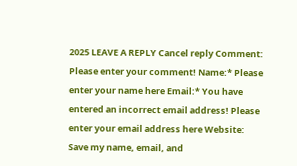2025 LEAVE A REPLY Cancel reply Comment: Please enter your comment! Name:* Please enter your name here Email:* You have entered an incorrect email address! Please enter your email address here Website: Save my name, email, and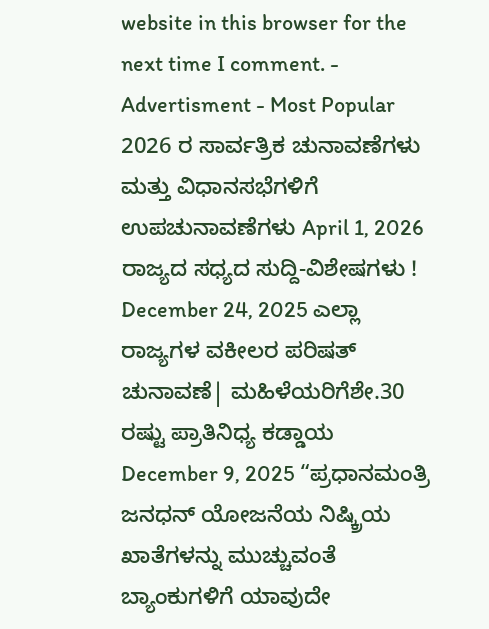website in this browser for the next time I comment. - Advertisment - Most Popular 2026 ರ ಸಾರ್ವತ್ರಿಕ ಚುನಾವಣೆಗಳು ಮತ್ತು ವಿಧಾನಸಭೆಗಳಿಗೆ ಉಪಚುನಾವಣೆಗಳು April 1, 2026 ರಾಜ್ಯದ ಸಧ್ಯದ ಸುದ್ದಿ-ವಿಶೇಷಗಳು ! December 24, 2025 ಎಲ್ಲಾ ರಾಜ್ಯಗಳ ವಕೀಲರ ಪರಿಷತ್ ಚುನಾವಣೆ| ಮಹಿಳೆಯರಿಗೆಶೇ.30 ರಷ್ಟು ಪ್ರಾತಿನಿಧ್ಯ ಕಡ್ಡಾಯ December 9, 2025 “ಪ್ರಧಾನಮಂತ್ರಿ ಜನಧನ್ ಯೋಜನೆಯ ನಿಷ್ಕ್ರಿಯ ಖಾತೆಗಳನ್ನು ಮುಚ್ಚುವಂತೆ ಬ್ಯಾಂಕುಗಳಿಗೆ ಯಾವುದೇ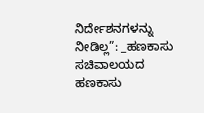ನಿರ್ದೇಶನಗಳನ್ನು ನೀಡಿಲ್ಲ”: _ಹಣಕಾಸು ಸಚಿವಾಲಯದ ಹಣಕಾಸು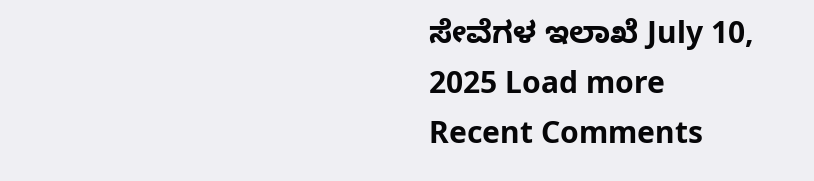ಸೇವೆಗಳ ಇಲಾಖೆ July 10, 2025 Load more Recent Comments